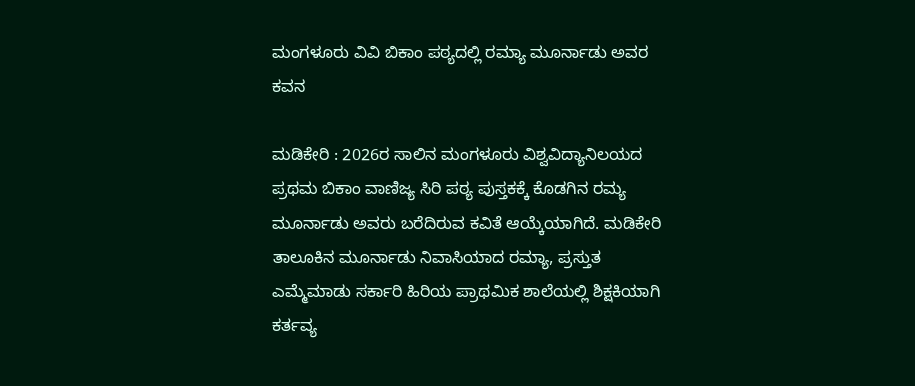ಮಂಗಳೂರು ವಿವಿ ಬಿಕಾಂ ಪಠ್ಯದಲ್ಲಿ ರಮ್ಯಾ ಮೂರ್ನಾಡು ಅವರ ಕವನ

ಮಡಿಕೇರಿ : 2026ರ ಸಾಲಿನ ಮಂಗಳೂರು ವಿಶ್ವವಿದ್ಯಾನಿಲಯದ ಪ್ರಥಮ ಬಿಕಾಂ ವಾಣಿಜ್ಯ ಸಿರಿ ಪಠ್ಯ ಪುಸ್ತಕಕ್ಕೆ ಕೊಡಗಿನ ರಮ್ಯ ಮೂರ್ನಾಡು ಅವರು ಬರೆದಿರುವ ಕವಿತೆ ಆಯ್ಕೆಯಾಗಿದೆ. ಮಡಿಕೇರಿ ತಾಲೂಕಿನ ಮೂರ್ನಾಡು ನಿವಾಸಿಯಾದ ರಮ್ಯಾ, ಪ್ರಸ್ತುತ ಎಮ್ಮೆಮಾಡು ಸರ್ಕಾರಿ ಹಿರಿಯ ಪ್ರಾಥಮಿಕ ಶಾಲೆಯಲ್ಲಿ ಶಿಕ್ಷಕಿಯಾಗಿ ಕರ್ತವ್ಯ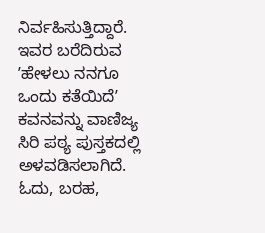ನಿರ್ವಹಿಸುತ್ತಿದ್ದಾರೆ. ಇವರ ಬರೆದಿರುವ ʼಹೇಳಲು ನನಗೂ ಒಂದು ಕತೆಯಿದೆʼ ಕವನವನ್ನು ವಾಣಿಜ್ಯ ಸಿರಿ ಪಠ್ಯ ಪುಸ್ತಕದಲ್ಲಿ ಅಳವಡಿಸಲಾಗಿದೆ. ಓದು, ಬರಹ,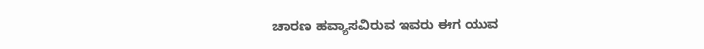ಚಾರಣ ಹವ್ಯಾಸವಿರುವ ಇವರು ಈಗ ಯುವ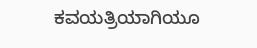ಕವಯತ್ರಿಯಾಗಿಯೂ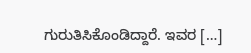ಗುರುತಿಸಿಕೊಂಡಿದ್ದಾರೆ. ಇವರ […]